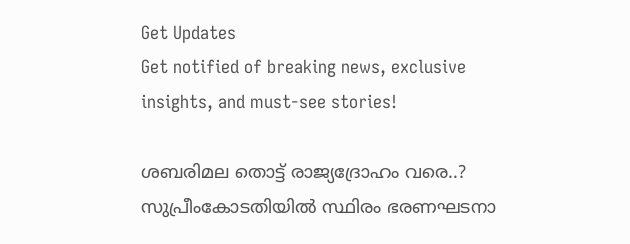Get Updates
Get notified of breaking news, exclusive insights, and must-see stories!

ശബരിമല തൊട്ട് രാജ്യദ്രോഹം വരെ..? സുപ്രീംകോടതിയില്‍ സ്ഥിരം ഭരണഘടനാ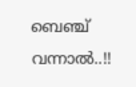ബെഞ്ച് വന്നാല്‍..!!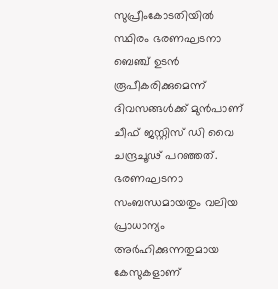സുപ്രീംകോടതിയില്‍ സ്ഥിരം ഭരണഘടനാ ബെഞ്ച് ഉടന്‍ രൂപീകരിക്കുമെന്ന് ദിവസങ്ങള്‍ക്ക് മുന്‍പാണ് ചീഫ് ജസ്റ്റിസ് ഡി വൈ ചന്ദ്രചൂഢ് പറഞ്ഞത്. ഭരണഘടനാ സംബന്ധമായതും വലിയ പ്രാധാന്യം അര്‍ഹിക്കുന്നതുമായ കേസുകളാണ്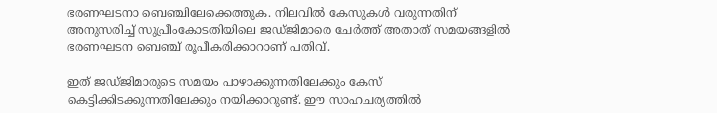ഭരണഘടനാ ബെഞ്ചിലേക്കെത്തുക. നിലവില്‍ കേസുകള്‍ വരുന്നതിന് അനുസരിച്ച് സുപ്രീംകോടതിയിലെ ജഡ്ജിമാരെ ചേര്‍ത്ത് അതാത് സമയങ്ങളില്‍ ഭരണഘടന ബെഞ്ച് രൂപീകരിക്കാറാണ് പതിവ്.

ഇത് ജഡ്ജിമാരുടെ സമയം പാഴാക്കുന്നതിലേക്കും കേസ് കെട്ടിക്കിടക്കുന്നതിലേക്കും നയിക്കാറുണ്ട്. ഈ സാഹചര്യത്തില്‍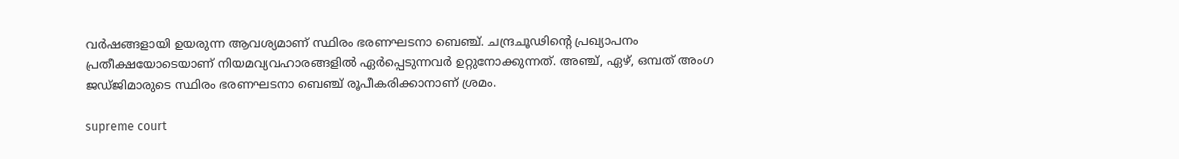വര്‍ഷങ്ങളായി ഉയരുന്ന ആവശ്യമാണ് സ്ഥിരം ഭരണഘടനാ ബെഞ്ച്. ചന്ദ്രചൂഢിന്റെ പ്രഖ്യാപനം പ്രതീക്ഷയോടെയാണ് നിയമവ്യവഹാരങ്ങളില്‍ ഏര്‍പ്പെടുന്നവര്‍ ഉറ്റുനോക്കുന്നത്. അഞ്ച്, ഏഴ്, ഒമ്പത് അംഗ ജഡ്ജിമാരുടെ സ്ഥിരം ഭരണഘടനാ ബെഞ്ച് രൂപീകരിക്കാനാണ് ശ്രമം.

supreme court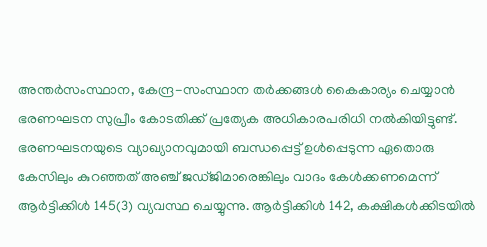അന്തര്‍സംസ്ഥാന, കേന്ദ്ര-സംസ്ഥാന തര്‍ക്കങ്ങള്‍ കൈകാര്യം ചെയ്യാന്‍ ഭരണഘടന സുപ്രീം കോടതിക്ക് പ്രത്യേക അധികാരപരിധി നല്‍കിയിട്ടുണ്ട്. ഭരണഘടനയുടെ വ്യാഖ്യാനവുമായി ബന്ധപ്പെട്ട് ഉള്‍പ്പെടുന്ന ഏതൊരു കേസിലും കുറഞ്ഞത് അഞ്ച് ജഡ്ജിമാരെങ്കിലും വാദം കേള്‍ക്കണമെന്ന് ആര്‍ട്ടിക്കിള്‍ 145(3) വ്യവസ്ഥ ചെയ്യുന്നു. ആര്‍ട്ടിക്കിള്‍ 142, കക്ഷികള്‍ക്കിടയില്‍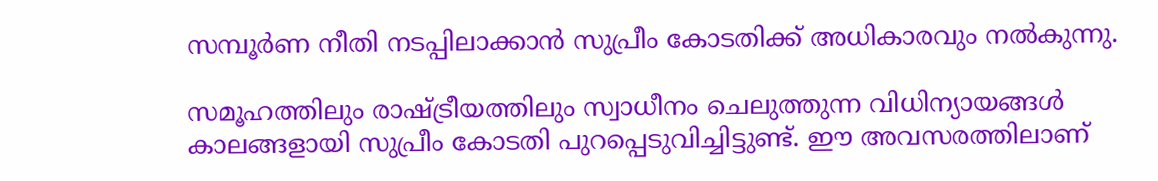സമ്പൂര്‍ണ നീതി നടപ്പിലാക്കാന്‍ സുപ്രീം കോടതിക്ക് അധികാരവും നല്‍കുന്നു.

സമൂഹത്തിലും രാഷ്ട്രീയത്തിലും സ്വാധീനം ചെലുത്തുന്ന വിധിന്യായങ്ങള്‍ കാലങ്ങളായി സുപ്രീം കോടതി പുറപ്പെടുവിച്ചിട്ടുണ്ട്. ഈ അവസരത്തിലാണ്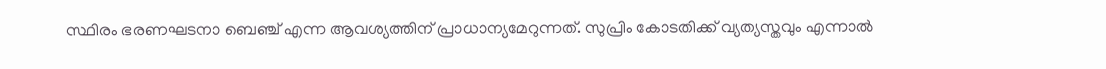സ്ഥിരം ഭരണഘടനാ ബെഞ്ച് എന്ന ആവശ്യത്തിന് പ്രാധാന്യമേറുന്നത്. സുപ്രിം കോടതിക്ക് വ്യത്യസ്തവും എന്നാല്‍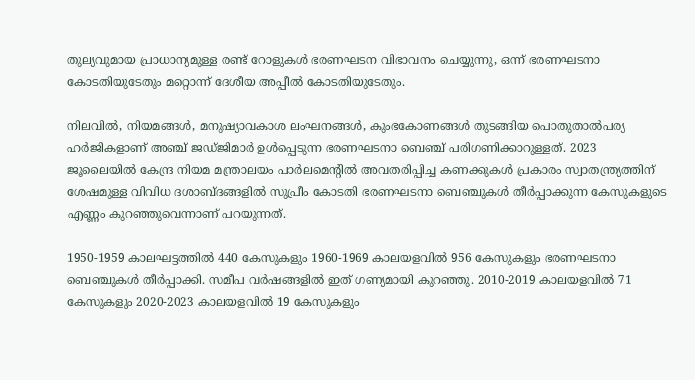തുല്യവുമായ പ്രാധാന്യമുള്ള രണ്ട് റോളുകള്‍ ഭരണഘടന വിഭാവനം ചെയ്യുന്നു, ഒന്ന് ഭരണഘടനാ കോടതിയുടേതും മറ്റൊന്ന് ദേശീയ അപ്പീല്‍ കോടതിയുടേതും.

നിലവില്‍, നിയമങ്ങള്‍, മനുഷ്യാവകാശ ലംഘനങ്ങള്‍, കുംഭകോണങ്ങള്‍ തുടങ്ങിയ പൊതുതാല്‍പര്യ ഹര്‍ജികളാണ് അഞ്ച് ജഡ്ജിമാര്‍ ഉള്‍പ്പെടുന്ന ഭരണഘടനാ ബെഞ്ച് പരിഗണിക്കാറുള്ളത്. 2023 ജൂലൈയില്‍ കേന്ദ്ര നിയമ മന്ത്രാലയം പാര്‍ലമെന്റില്‍ അവതരിപ്പിച്ച കണക്കുകള്‍ പ്രകാരം സ്വാതന്ത്ര്യത്തിന് ശേഷമുള്ള വിവിധ ദശാബ്ദങ്ങളില്‍ സുപ്രീം കോടതി ഭരണഘടനാ ബെഞ്ചുകള്‍ തീര്‍പ്പാക്കുന്ന കേസുകളുടെ എണ്ണം കുറഞ്ഞുവെന്നാണ് പറയുന്നത്.

1950-1959 കാലഘട്ടത്തില്‍ 440 കേസുകളും 1960-1969 കാലയളവില്‍ 956 കേസുകളും ഭരണഘടനാ ബെഞ്ചുകള്‍ തീര്‍പ്പാക്കി. സമീപ വര്‍ഷങ്ങളില്‍ ഇത് ഗണ്യമായി കുറഞ്ഞു. 2010-2019 കാലയളവില്‍ 71 കേസുകളും 2020-2023 കാലയളവില്‍ 19 കേസുകളും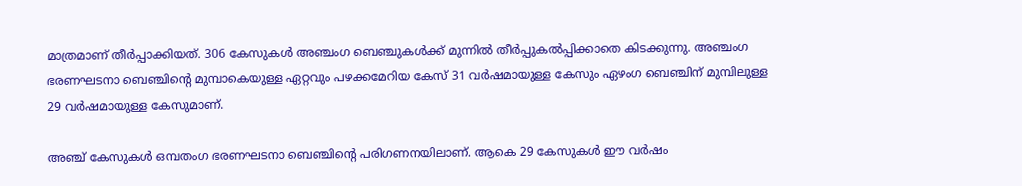മാത്രമാണ് തീര്‍പ്പാക്കിയത്. 306 കേസുകള്‍ അഞ്ചംഗ ബെഞ്ചുകള്‍ക്ക് മുന്നില്‍ തീര്‍പ്പുകല്‍പ്പിക്കാതെ കിടക്കുന്നു. അഞ്ചംഗ ഭരണഘടനാ ബെഞ്ചിന്റെ മുമ്പാകെയുള്ള ഏറ്റവും പഴക്കമേറിയ കേസ് 31 വര്‍ഷമായുള്ള കേസും ഏഴംഗ ബെഞ്ചിന് മുമ്പിലുള്ള 29 വര്‍ഷമായുള്ള കേസുമാണ്.

അഞ്ച് കേസുകള്‍ ഒമ്പതംഗ ഭരണഘടനാ ബെഞ്ചിന്റെ പരിഗണനയിലാണ്. ആകെ 29 കേസുകള്‍ ഈ വര്‍ഷം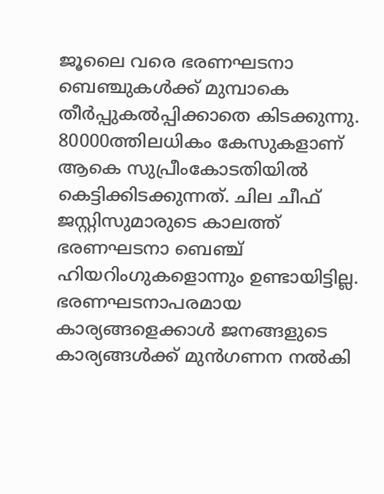ജൂലൈ വരെ ഭരണഘടനാ ബെഞ്ചുകള്‍ക്ക് മുമ്പാകെ തീര്‍പ്പുകല്‍പ്പിക്കാതെ കിടക്കുന്നു. 80000ത്തിലധികം കേസുകളാണ് ആകെ സുപ്രീംകോടതിയില്‍ കെട്ടിക്കിടക്കുന്നത്. ചില ചീഫ് ജസ്റ്റിസുമാരുടെ കാലത്ത് ഭരണഘടനാ ബെഞ്ച് ഹിയറിംഗുകളൊന്നും ഉണ്ടായിട്ടില്ല. ഭരണഘടനാപരമായ കാര്യങ്ങളെക്കാള്‍ ജനങ്ങളുടെ കാര്യങ്ങള്‍ക്ക് മുന്‍ഗണന നല്‍കി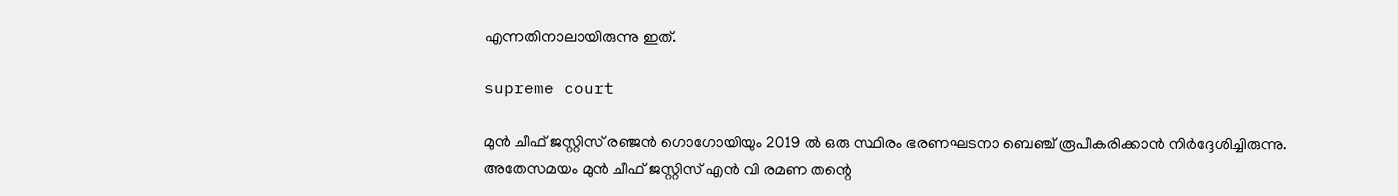എന്നതിനാലായിരുന്നു ഇത്.

supreme court

മുന്‍ ചീഫ് ജസ്റ്റിസ് രഞ്ജന്‍ ഗൊഗോയിയും 2019 ല്‍ ഒരു സ്ഥിരം ഭരണഘടനാ ബെഞ്ച് രൂപീകരിക്കാന്‍ നിര്‍ദ്ദേശിച്ചിരുന്നു. അതേസമയം മുന്‍ ചീഫ് ജസ്റ്റിസ് എന്‍ വി രമണ തന്റെ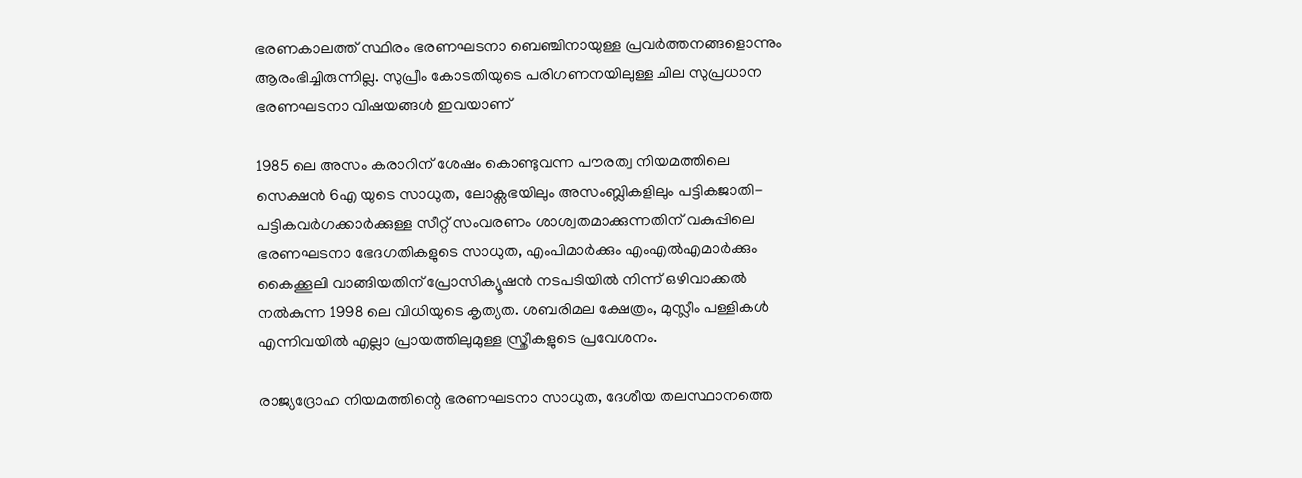ഭരണകാലത്ത് സ്ഥിരം ഭരണഘടനാ ബെഞ്ചിനായുള്ള പ്രവര്‍ത്തനങ്ങളൊന്നും ആരംഭിച്ചിരുന്നില്ല. സുപ്രീം കോടതിയുടെ പരിഗണനയിലുള്ള ചില സുപ്രധാന ഭരണഘടനാ വിഷയങ്ങള്‍ ഇവയാണ്

1985 ലെ അസം കരാറിന് ശേഷം കൊണ്ടുവന്ന പൗരത്വ നിയമത്തിലെ സെക്ഷന്‍ 6എ യുടെ സാധുത, ലോക്സഭയിലും അസംബ്ലികളിലും പട്ടികജാതി-പട്ടികവര്‍ഗക്കാര്‍ക്കുള്ള സീറ്റ് സംവരണം ശാശ്വതമാക്കുന്നതിന് വകുപ്പിലെ ഭരണഘടനാ ഭേദഗതികളുടെ സാധുത, എംപിമാര്‍ക്കും എംഎല്‍എമാര്‍ക്കും കൈക്കൂലി വാങ്ങിയതിന് പ്രോസിക്യൂഷന്‍ നടപടിയില്‍ നിന്ന് ഒഴിവാക്കല്‍ നല്‍കുന്ന 1998 ലെ വിധിയുടെ കൃത്യത. ശബരിമല ക്ഷേത്രം, മുസ്ലീം പള്ളികള്‍ എന്നിവയില്‍ എല്ലാ പ്രായത്തിലുമുള്ള സ്ത്രീകളുടെ പ്രവേശനം.

രാജ്യദ്രോഹ നിയമത്തിന്റെ ഭരണഘടനാ സാധുത, ദേശീയ തലസ്ഥാനത്തെ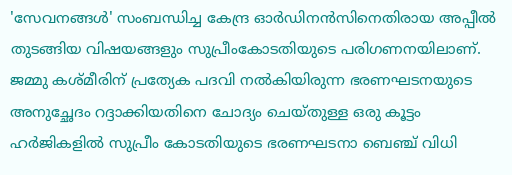'സേവനങ്ങള്‍' സംബന്ധിച്ച കേന്ദ്ര ഓര്‍ഡിനന്‍സിനെതിരായ അപ്പീല്‍ തുടങ്ങിയ വിഷയങ്ങളും സുപ്രീംകോടതിയുടെ പരിഗണനയിലാണ്. ജമ്മു കശ്മീരിന് പ്രത്യേക പദവി നല്‍കിയിരുന്ന ഭരണഘടനയുടെ അനുച്ഛേദം റദ്ദാക്കിയതിനെ ചോദ്യം ചെയ്തുള്ള ഒരു കൂട്ടം ഹര്‍ജികളില്‍ സുപ്രീം കോടതിയുടെ ഭരണഘടനാ ബെഞ്ച് വിധി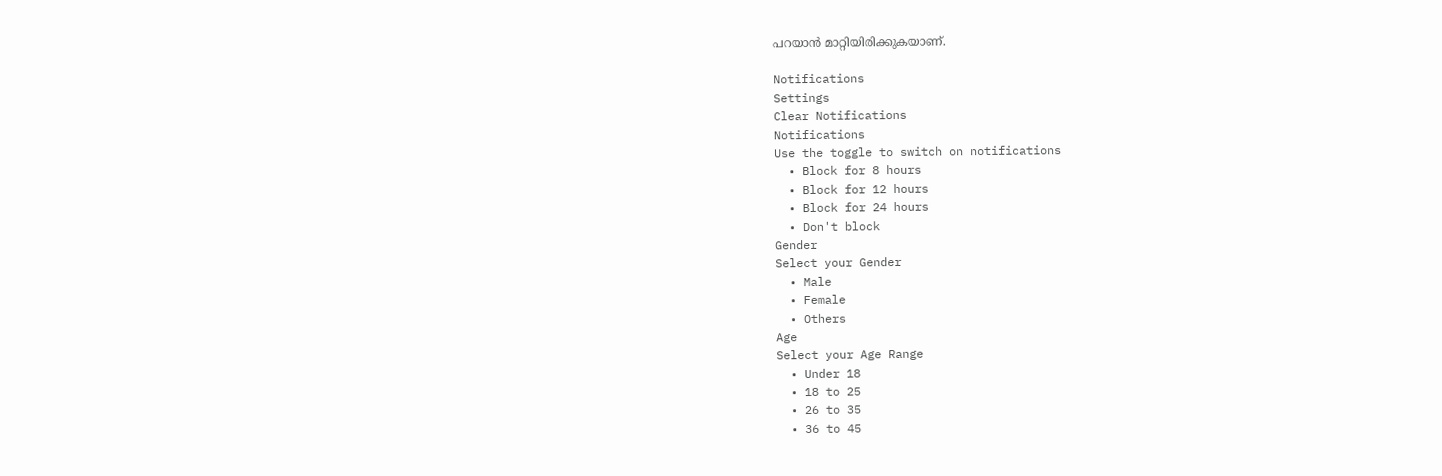പറയാന്‍ മാറ്റിയിരിക്കുകയാണ്.

Notifications
Settings
Clear Notifications
Notifications
Use the toggle to switch on notifications
  • Block for 8 hours
  • Block for 12 hours
  • Block for 24 hours
  • Don't block
Gender
Select your Gender
  • Male
  • Female
  • Others
Age
Select your Age Range
  • Under 18
  • 18 to 25
  • 26 to 35
  • 36 to 45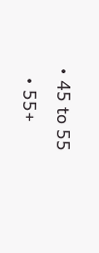• 45 to 55
  • 55+